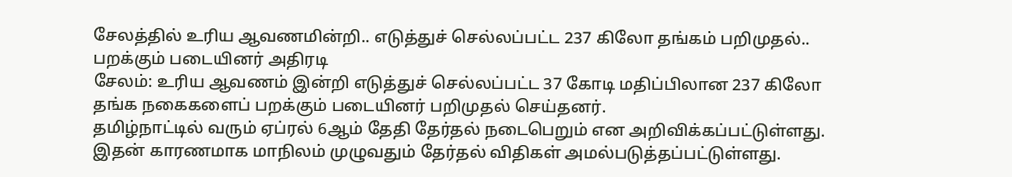சேலத்தில் உரிய ஆவணமின்றி.. எடுத்துச் செல்லப்பட்ட 237 கிலோ தங்கம் பறிமுதல்.. பறக்கும் படையினர் அதிரடி
சேலம்: உரிய ஆவணம் இன்றி எடுத்துச் செல்லப்பட்ட 37 கோடி மதிப்பிலான 237 கிலோ தங்க நகைகளைப் பறக்கும் படையினர் பறிமுதல் செய்தனர்.
தமிழ்நாட்டில் வரும் ஏப்ரல் 6ஆம் தேதி தேர்தல் நடைபெறும் என அறிவிக்கப்பட்டுள்ளது. இதன் காரணமாக மாநிலம் முழுவதும் தேர்தல் விதிகள் அமல்படுத்தப்பட்டுள்ளது.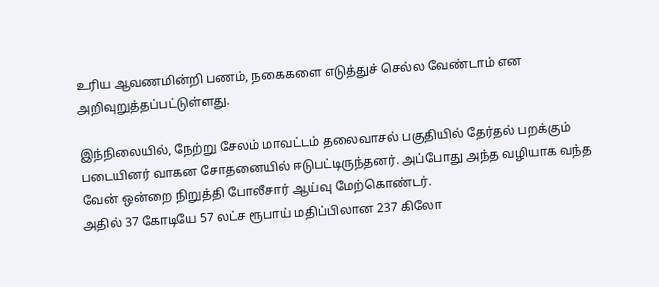உரிய ஆவணமின்றி பணம், நகைகளை எடுத்துச் செல்ல வேண்டாம் என அறிவுறுத்தப்பட்டுள்ளது.

இந்நிலையில், நேற்று சேலம் மாவட்டம் தலைவாசல் பகுதியில் தேர்தல் பறக்கும் படையினர் வாகன சோதனையில் ஈடுபட்டிருந்தனர். அப்போது அந்த வழியாக வந்த வேன் ஒன்றை நிறுத்தி போலீசார் ஆய்வு மேற்கொண்டர்.
அதில் 37 கோடியே 57 லட்ச ரூபாய் மதிப்பிலான 237 கிலோ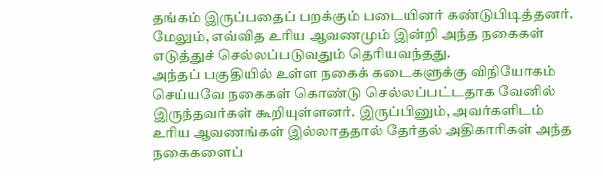தங்கம் இருப்பதைப் பறக்கும் படையினர் கண்டுபிடித்தனர். மேலும், எவ்வித உரிய ஆவணமும் இன்றி அந்த நகைகள் எடுத்துச் செல்லப்படுவதும் தெரியவந்தது.
அந்தப் பகுதியில் உள்ள நகைக் கடைகளுக்கு விநியோகம் செய்யவே நகைகள் கொண்டு செல்லப்பட்டதாக வேனில் இருந்தவர்கள் கூறியுள்ளனர். இருப்பினும், அவர்களிடம் உரிய ஆவணங்கள் இல்லாததால் தேர்தல் அதிகாரிகள் அந்த நகைகளைப்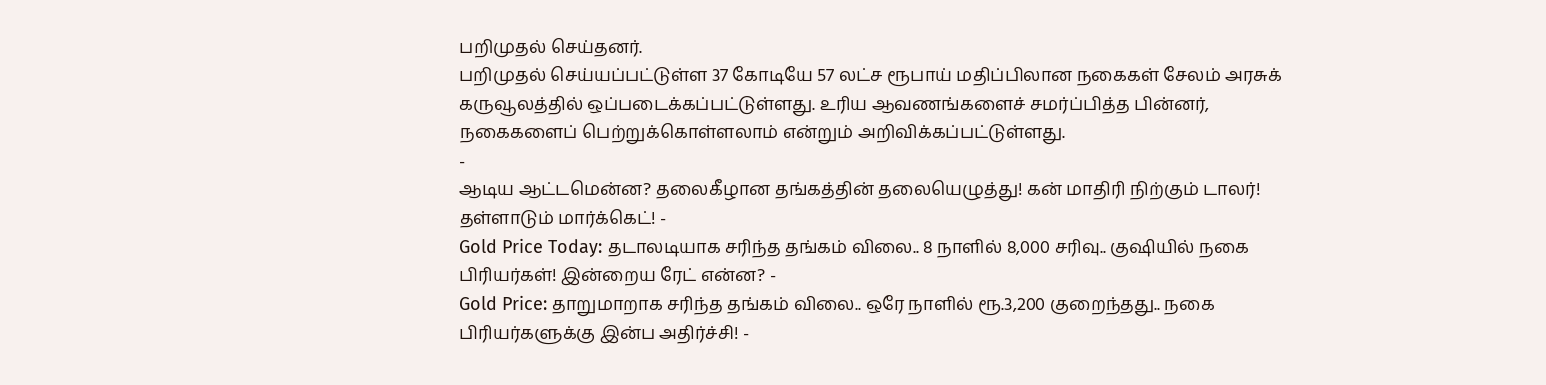பறிமுதல் செய்தனர்.
பறிமுதல் செய்யப்பட்டுள்ள 37 கோடியே 57 லட்ச ரூபாய் மதிப்பிலான நகைகள் சேலம் அரசுக் கருவூலத்தில் ஒப்படைக்கப்பட்டுள்ளது. உரிய ஆவணங்களைச் சமர்ப்பித்த பின்னர், நகைகளைப் பெற்றுக்கொள்ளலாம் என்றும் அறிவிக்கப்பட்டுள்ளது.
-
ஆடிய ஆட்டமென்ன? தலைகீழான தங்கத்தின் தலையெழுத்து! கன் மாதிரி நிற்கும் டாலர்! தள்ளாடும் மார்க்கெட்! -
Gold Price Today: தடாலடியாக சரிந்த தங்கம் விலை.. 8 நாளில் 8,000 சரிவு.. குஷியில் நகை பிரியர்கள்! இன்றைய ரேட் என்ன? -
Gold Price: தாறுமாறாக சரிந்த தங்கம் விலை.. ஒரே நாளில் ரூ.3,200 குறைந்தது.. நகை பிரியர்களுக்கு இன்ப அதிர்ச்சி! -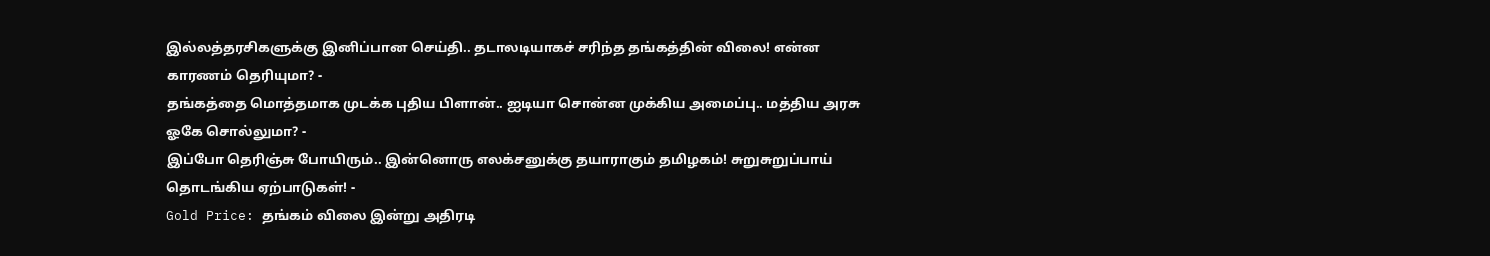இல்லத்தரசிகளுக்கு இனிப்பான செய்தி.. தடாலடியாகச் சரிந்த தங்கத்தின் விலை! என்ன காரணம் தெரியுமா? -
தங்கத்தை மொத்தமாக முடக்க புதிய பிளான்.. ஐடியா சொன்ன முக்கிய அமைப்பு.. மத்திய அரசு ஓகே சொல்லுமா? -
இப்போ தெரிஞ்சு போயிரும்.. இன்னொரு எலக்சனுக்கு தயாராகும் தமிழகம்! சுறுசுறுப்பாய் தொடங்கிய ஏற்பாடுகள்! -
Gold Price: தங்கம் விலை இன்று அதிரடி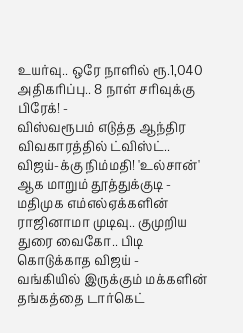உயர்வு.. ஒரே நாளில் ரூ.1,040 அதிகரிப்பு.. 8 நாள் சரிவுக்கு பிரேக்! -
விஸ்வரூபம் எடுத்த ஆந்திர விவகாரத்தில் ட்விஸ்ட்.. விஜய்-க்கு நிம்மதி! 'உல்சான்' ஆக மாறும் தூத்துக்குடி -
மதிமுக எம்எல்ஏக்களின் ராஜினாமா முடிவு.. குமுறிய துரை வைகோ.. பிடி கொடுக்காத விஜய் -
வங்கியில் இருக்கும் மக்களின் தங்கத்தை டார்கெட்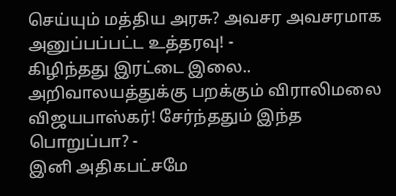செய்யும் மத்திய அரசு? அவசர அவசரமாக அனுப்பப்பட்ட உத்தரவு! -
கிழிந்தது இரட்டை இலை.. அறிவாலயத்துக்கு பறக்கும் விராலிமலை விஜயபாஸ்கர்! சேர்ந்ததும் இந்த பொறுப்பா? -
இனி அதிகபட்சமே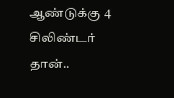ஆண்டுக்கு 4 சிலிண்டர் தான்..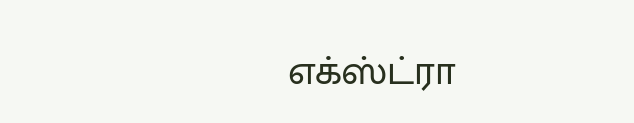எக்ஸ்ட்ரா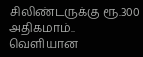சிலிண்டருக்கு ரூ.300 அதிகமாம்.. வெளியான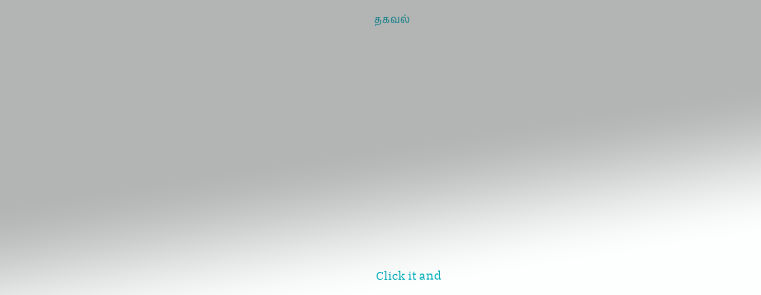தகவல்












Click it and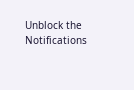Unblock the Notifications